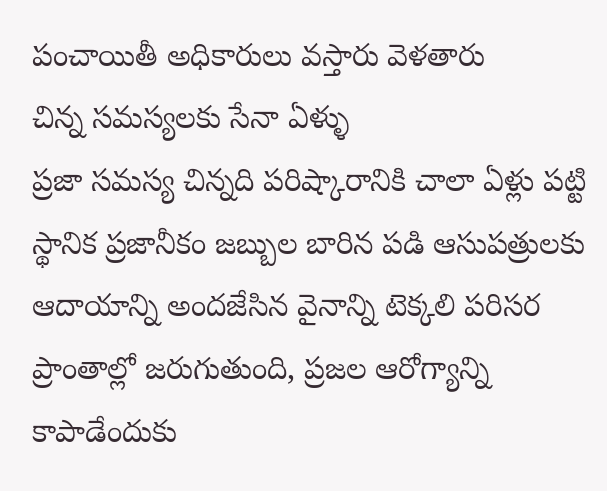పంచాయితీ అధికారులు వస్తారు వెళతారు
చిన్న సమస్యలకు సేనా ఏళ్ళు
ప్రజా సమస్య చిన్నది పరిష్కారానికి చాలా ఏళ్లు పట్టి స్థానిక ప్రజానీకం జబ్బుల బారిన పడి ఆసుపత్రులకు ఆదాయాన్ని అందజేసిన వైనాన్ని టెక్కలి పరిసర ప్రాంతాల్లో జరుగుతుంది, ప్రజల ఆరోగ్యాన్ని కాపాడేందుకు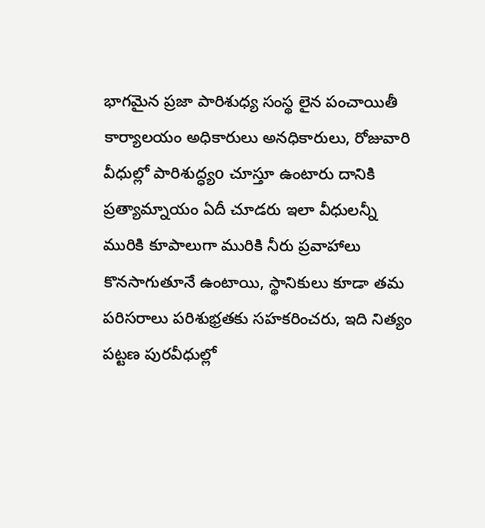భాగమైన ప్రజా పారిశుధ్య సంస్థ లైన పంచాయితీ కార్యాలయం అధికారులు అనధికారులు, రోజువారి వీధుల్లో పారిశుద్ధ్యo చూస్తూ ఉంటారు దానికి ప్రత్యామ్నాయం ఏదీ చూడరు ఇలా వీధులన్నీ మురికి కూపాలుగా మురికి నీరు ప్రవాహాలు కొనసాగుతూనే ఉంటాయి, స్థానికులు కూడా తమ పరిసరాలు పరిశుభ్రతకు సహకరించరు, ఇది నిత్యం పట్టణ పురవీధుల్లో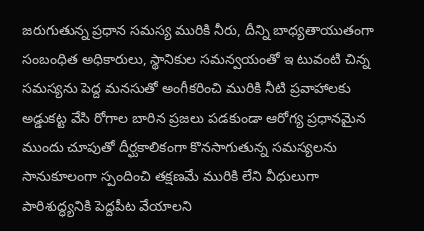జరుగుతున్న ప్రధాన సమస్య మురికి నీరు, దీన్ని బాధ్యతాయుతంగా సంబంధిత అధికారులు, స్థానికుల సమన్వయంతో ఇ టువంటి చిన్న సమస్యను పెద్ద మనసుతో అంగీకరించి మురికి నీటి ప్రవాహాలకు అడ్డుకట్ట వేసి రోగాల బారిన ప్రజలు పడకుండా ఆరోగ్య ప్రధానమైన ముందు చూపుతో దీర్ఘకాలికంగా కొనసాగుతున్న సమస్యలను సానుకూలంగా స్పందించి తక్షణమే మురికి లేని వీధులుగా పారిశుద్ధ్యనికి పెద్దపీట వేయాలని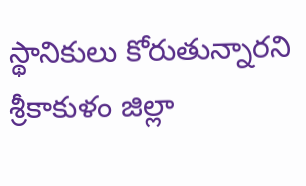స్థానికులు కోరుతున్నారని శ్రీకాకుళం జిల్లా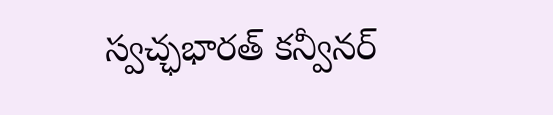స్వచ్ఛభారత్ కన్వీనర్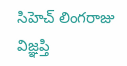సిహెచ్ లింగరాజు విజ్ఞప్తి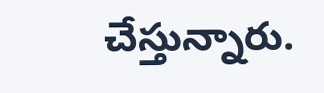చేస్తున్నారు.